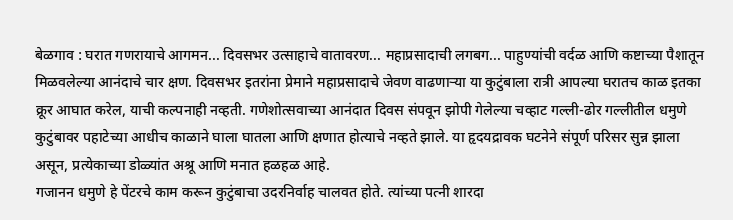बेळगाव : घरात गणरायाचे आगमन... दिवसभर उत्साहाचे वातावरण... महाप्रसादाची लगबग... पाहुण्यांची वर्दळ आणि कष्टाच्या पैशातून मिळवलेल्या आनंदाचे चार क्षण. दिवसभर इतरांना प्रेमाने महाप्रसादाचे जेवण वाढणाऱ्या या कुटुंबाला रात्री आपल्या घरातच काळ इतका क्रूर आघात करेल, याची कल्पनाही नव्हती. गणेशोत्सवाच्या आनंदात दिवस संपवून झोपी गेलेल्या चव्हाट गल्ली-ढोर गल्लीतील धमुणे कुटुंबावर पहाटेच्या आधीच काळाने घाला घातला आणि क्षणात होत्याचे नव्हते झाले. या हृदयद्रावक घटनेने संपूर्ण परिसर सुन्न झाला असून, प्रत्येकाच्या डोळ्यांत अश्रू आणि मनात हळहळ आहे.
गजानन धमुणे हे पेंटरचे काम करून कुटुंबाचा उदरनिर्वाह चालवत होते. त्यांच्या पत्नी शारदा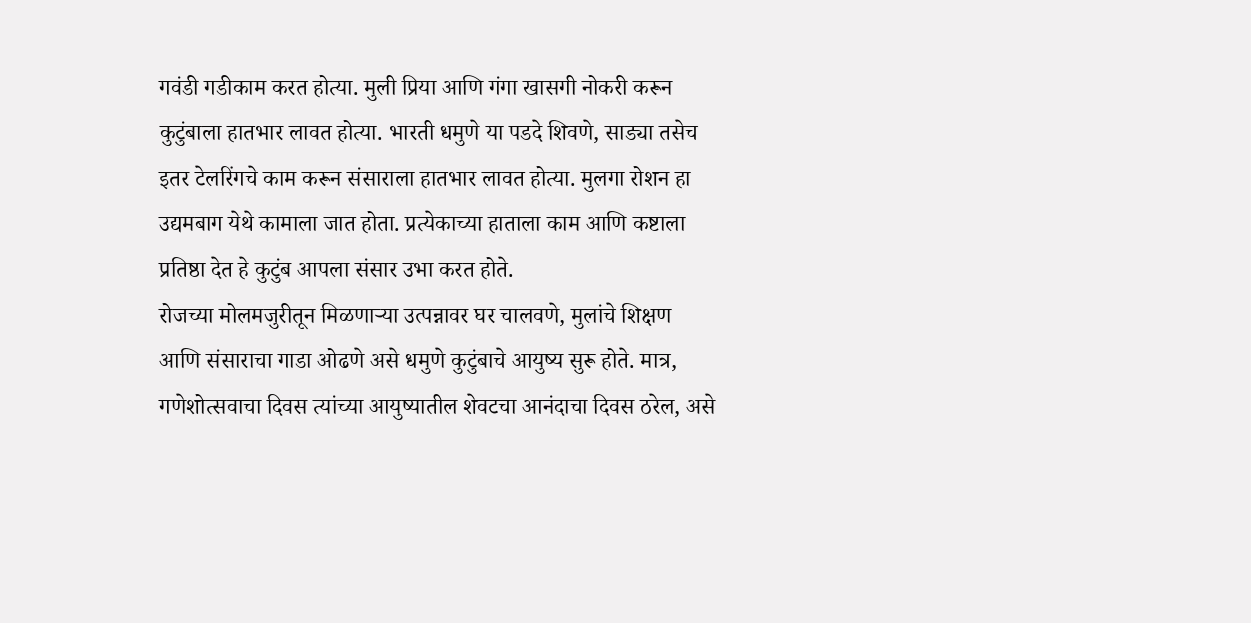गवंडी गडीकाम करत होत्या. मुली प्रिया आणि गंगा खासगी नोकरी करून कुटुंबाला हातभार लावत होत्या. भारती धमुणे या पडदे शिवणे, साड्या तसेच इतर टेलरिंगचे काम करून संसाराला हातभार लावत होत्या. मुलगा रोशन हा उद्यमबाग येथे कामाला जात होता. प्रत्येकाच्या हाताला काम आणि कष्टाला प्रतिष्ठा देत हे कुटुंब आपला संसार उभा करत होते.
रोजच्या मोलमजुरीतून मिळणाऱ्या उत्पन्नावर घर चालवणे, मुलांचे शिक्षण आणि संसाराचा गाडा ओढणे असे धमुणे कुटुंबाचे आयुष्य सुरू होते. मात्र, गणेशोत्सवाचा दिवस त्यांच्या आयुष्यातील शेवटचा आनंदाचा दिवस ठरेल, असे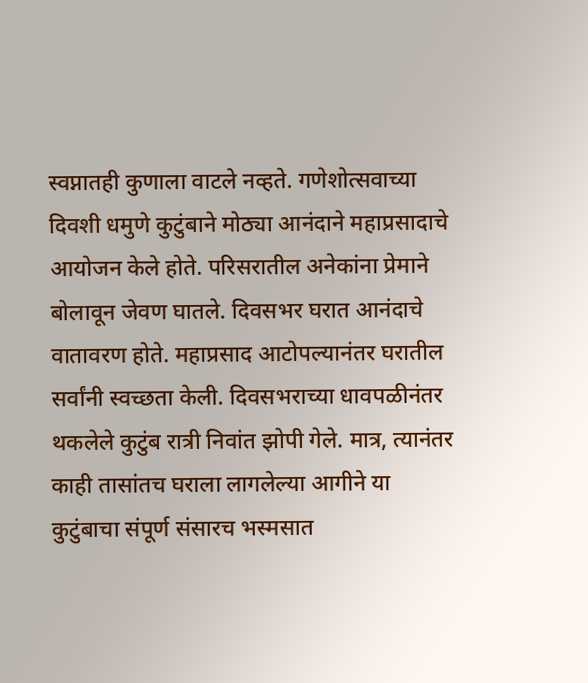स्वप्नातही कुणाला वाटले नव्हते. गणेशोत्सवाच्या दिवशी धमुणे कुटुंबाने मोठ्या आनंदाने महाप्रसादाचे आयोजन केले होते. परिसरातील अनेकांना प्रेमाने बोलावून जेवण घातले. दिवसभर घरात आनंदाचे वातावरण होते. महाप्रसाद आटोपल्यानंतर घरातील सर्वांनी स्वच्छता केली. दिवसभराच्या धावपळीनंतर थकलेले कुटुंब रात्री निवांत झोपी गेले. मात्र, त्यानंतर काही तासांतच घराला लागलेल्या आगीने या कुटुंबाचा संपूर्ण संसारच भस्मसात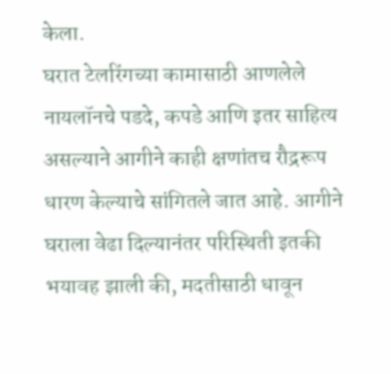केला.
घरात टेलरिंगच्या कामासाठी आणलेले नायलॉनचे पडदे, कपडे आणि इतर साहित्य असल्याने आगीने काही क्षणांतच रौद्ररूप धारण केल्याचे सांगितले जात आहे. आगीने घराला वेढा दिल्यानंतर परिस्थिती इतकी भयावह झाली की, मदतीसाठी धावून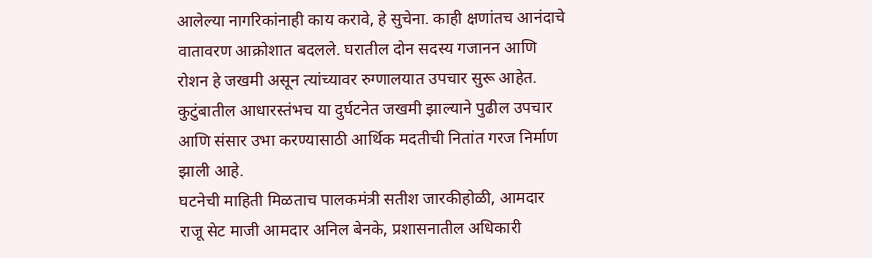आलेल्या नागरिकांनाही काय करावे, हे सुचेना. काही क्षणांतच आनंदाचे वातावरण आक्रोशात बदलले. घरातील दोन सदस्य गजानन आणि रोशन हे जखमी असून त्यांच्यावर रुग्णालयात उपचार सुरू आहेत. कुटुंबातील आधारस्तंभच या दुर्घटनेत जखमी झाल्याने पुढील उपचार आणि संसार उभा करण्यासाठी आर्थिक मदतीची नितांत गरज निर्माण झाली आहे.
घटनेची माहिती मिळताच पालकमंत्री सतीश जारकीहोळी, आमदार राजू सेट माजी आमदार अनिल बेनके, प्रशासनातील अधिकारी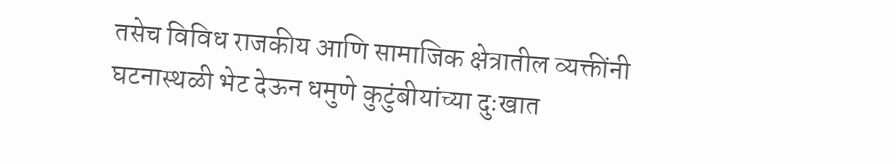तसेच विविध राजकीय आणि सामाजिक क्षेत्रातील व्यक्तींनी घटनास्थळी भेट देऊन धमुणे कुटुंबीयांच्या दुःखात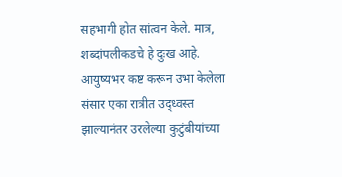सहभागी होत सांत्वन केले. मात्र, शब्दांपलीकडचे हे दुःख आहे. आयुष्यभर कष्ट करून उभा केलेला संसार एका रात्रीत उद्ध्वस्त झाल्यानंतर उरलेल्या कुटुंबीयांच्या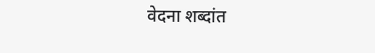वेदना शब्दांत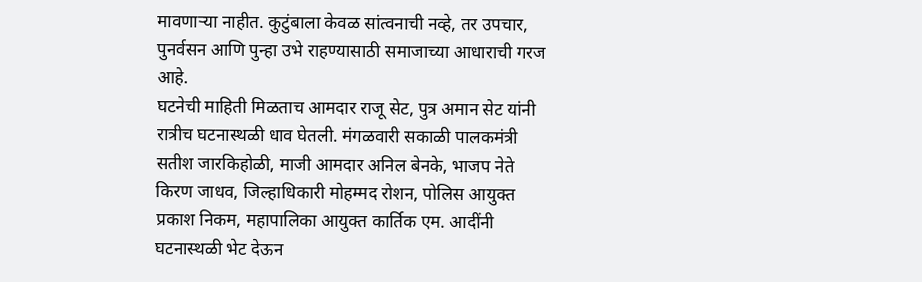मावणाऱ्या नाहीत. कुटुंबाला केवळ सांत्वनाची नव्हे, तर उपचार, पुनर्वसन आणि पुन्हा उभे राहण्यासाठी समाजाच्या आधाराची गरज आहे.
घटनेची माहिती मिळताच आमदार राजू सेट, पुत्र अमान सेट यांनी रात्रीच घटनास्थळी धाव घेतली. मंगळवारी सकाळी पालकमंत्री सतीश जारकिहोळी, माजी आमदार अनिल बेनके, भाजप नेते किरण जाधव, जिल्हाधिकारी मोहम्मद रोशन, पोलिस आयुक्त प्रकाश निकम, महापालिका आयुक्त कार्तिक एम. आदींनी घटनास्थळी भेट देऊन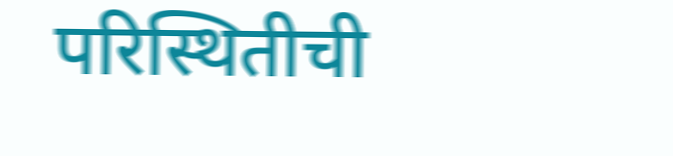परिस्थितीची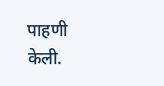पाहणी केली.